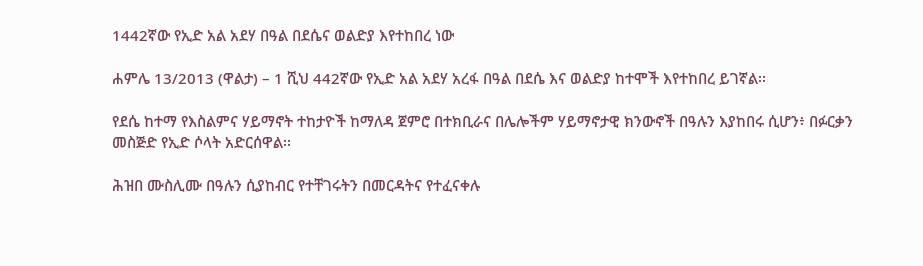1442ኛው የኢድ አል አደሃ በዓል በደሴና ወልድያ እየተከበረ ነው

ሐምሌ 13/2013 (ዋልታ) – 1 ሺህ 442ኛው የኢድ አል አደሃ አረፋ በዓል በደሴ እና ወልድያ ከተሞች እየተከበረ ይገኛል፡፡

የደሴ ከተማ የእስልምና ሃይማኖት ተከታዮች ከማለዳ ጀምሮ በተክቢራና በሌሎችም ሃይማኖታዊ ክንውኖች በዓሉን እያከበሩ ሲሆን፥ በፉርቃን መስጅድ የኢድ ሶላት አድርሰዋል፡፡

ሕዝበ ሙስሊሙ በዓሉን ሲያከብር የተቸገሩትን በመርዳትና የተፈናቀሉ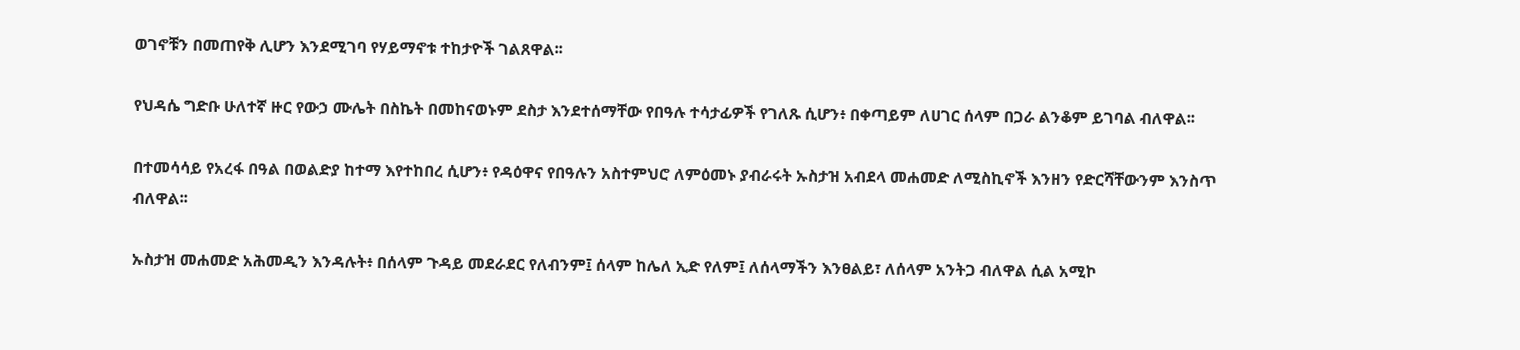ወገኖቹን በመጠየቅ ሊሆን እንደሚገባ የሃይማኖቱ ተከታዮች ገልጸዋል፡፡

የህዳሴ ግድቡ ሁለተኛ ዙር የውኃ ሙሌት በስኬት በመከናወኑም ደስታ እንደተሰማቸው የበዓሉ ተሳታፊዎች የገለጹ ሲሆን፥ በቀጣይም ለሀገር ሰላም በጋራ ልንቆም ይገባል ብለዋል፡፡

በተመሳሳይ የአረፋ በዓል በወልድያ ከተማ እየተከበረ ሲሆን፥ የዳዕዋና የበዓሉን አስተምህሮ ለምዕመኑ ያብራሩት ኡስታዝ አብደላ መሐመድ ለሚስኪኖች እንዘን የድርሻቸውንም እንስጥ ብለዋል፡፡

ኡስታዝ መሐመድ አሕመዲን እንዳሉት፥ በሰላም ጉዳይ መደራደር የለብንም፤ ሰላም ከሌለ ኢድ የለም፤ ለሰላማችን እንፀልይ፣ ለሰላም አንትጋ ብለዋል ሲል አሚኮ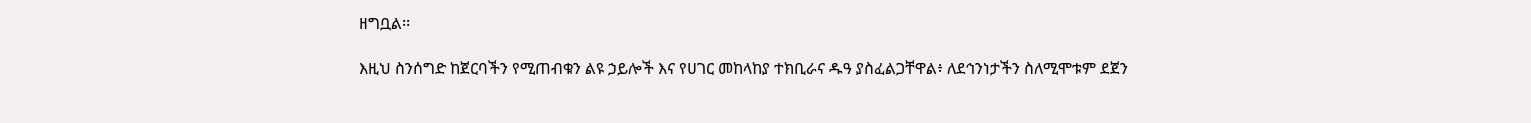ዘግቧል፡፡

እዚህ ስንሰግድ ከጀርባችን የሚጠብቁን ልዩ ኃይሎች እና የሀገር መከላከያ ተክቢራና ዱዓ ያስፈልጋቸዋል፥ ለደኅንነታችን ስለሚሞቱም ደጀን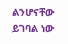ልንሆናቸው ይገባል ነው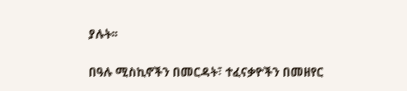ያሉት፡፡

በዓሉ ሚስኪኖችን በመርዳት፣ ተፈናቃዮችን በመዘየር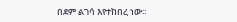በደም ልገሳ እየተከበረ ነው፡፡